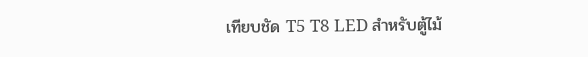เทียบชัด T5 T8 LED สำหรับตู้ไม้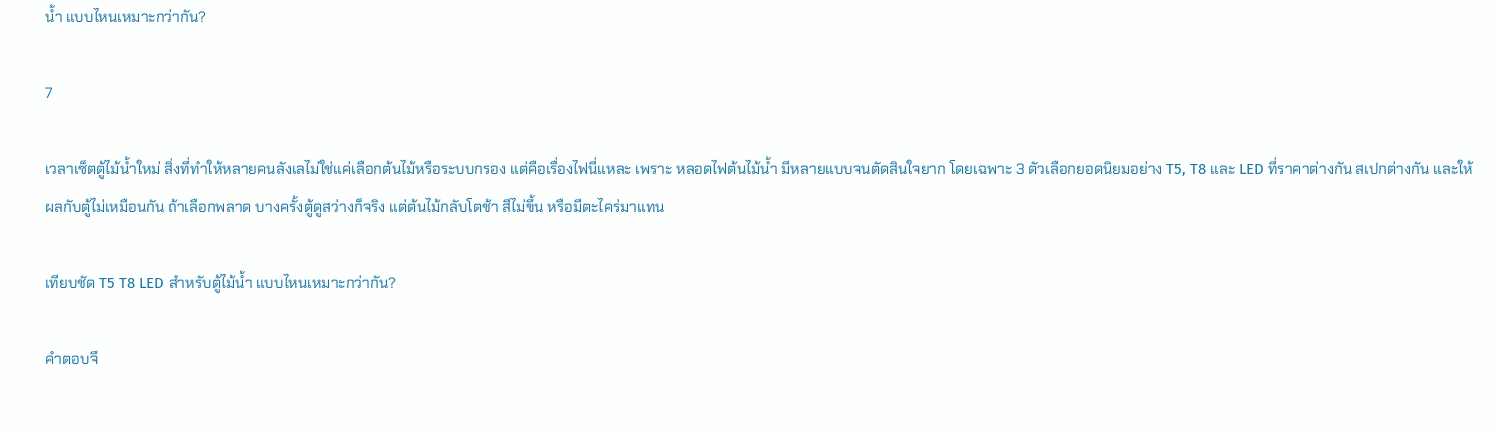น้ำ แบบไหนเหมาะกว่ากัน?

7

เวลาเซ็ตตู้ไม้น้ำใหม่ สิ่งที่ทำให้หลายคนลังเลไม่ใช่แค่เลือกต้นไม้หรือระบบกรอง แต่คือเรื่องไฟนี่แหละ เพราะ หลอดไฟต้นไม้น้ำ มีหลายแบบจนตัดสินใจยาก โดยเฉพาะ 3 ตัวเลือกยอดนิยมอย่าง T5, T8 และ LED ที่ราคาต่างกัน สเปกต่างกัน และให้ผลกับตู้ไม่เหมือนกัน ถ้าเลือกพลาด บางครั้งตู้ดูสว่างก็จริง แต่ต้นไม้กลับโตช้า สีไม่ขึ้น หรือมีตะไคร่มาแทน

เทียบชัด T5 T8 LED สำหรับตู้ไม้น้ำ แบบไหนเหมาะกว่ากัน?

คำตอบจึ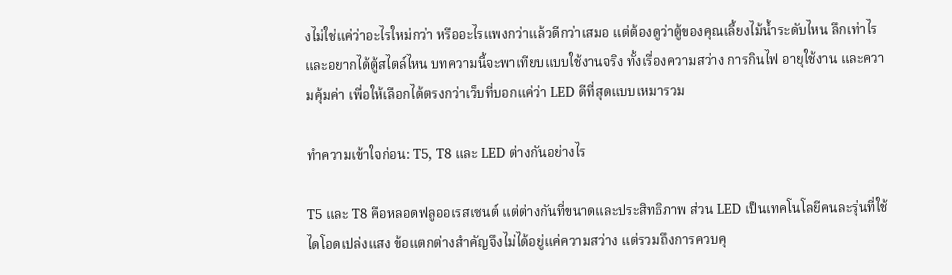งไม่ใช่แค่ว่าอะไรใหม่กว่า หรืออะไรแพงกว่าแล้วดีกว่าเสมอ แต่ต้องดูว่าตู้ของคุณเลี้ยงไม้น้ำระดับไหน ลึกเท่าไร และอยากได้ตู้สไตล์ไหน บทความนี้จะพาเทียบแบบใช้งานจริง ทั้งเรื่องความสว่าง การกินไฟ อายุใช้งาน และความคุ้มค่า เพื่อให้เลือกได้ตรงกว่าเว็บที่บอกแค่ว่า LED ดีที่สุดแบบเหมารวม

ทำความเข้าใจก่อน: T5, T8 และ LED ต่างกันอย่างไร

T5 และ T8 คือหลอดฟลูออเรสเซนต์ แต่ต่างกันที่ขนาดและประสิทธิภาพ ส่วน LED เป็นเทคโนโลยีคนละรุ่นที่ใช้ไดโอดเปล่งแสง ข้อแตกต่างสำคัญจึงไม่ได้อยู่แค่ความสว่าง แต่รวมถึงการควบคุ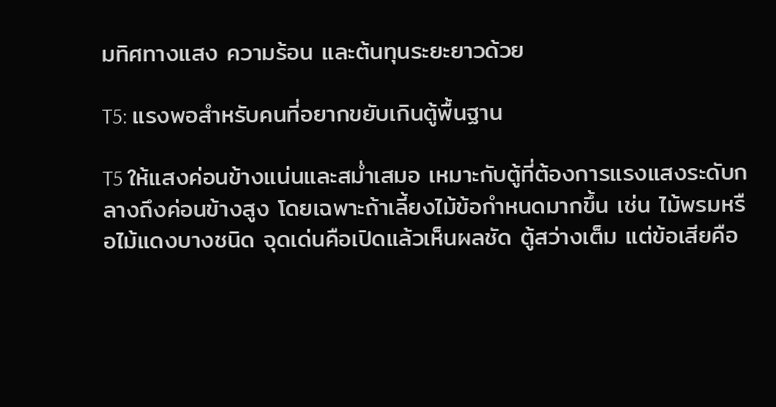มทิศทางแสง ความร้อน และต้นทุนระยะยาวด้วย

T5: แรงพอสำหรับคนที่อยากขยับเกินตู้พื้นฐาน

T5 ให้แสงค่อนข้างแน่นและสม่ำเสมอ เหมาะกับตู้ที่ต้องการแรงแสงระดับกลางถึงค่อนข้างสูง โดยเฉพาะถ้าเลี้ยงไม้ข้อกำหนดมากขึ้น เช่น ไม้พรมหรือไม้แดงบางชนิด จุดเด่นคือเปิดแล้วเห็นผลชัด ตู้สว่างเต็ม แต่ข้อเสียคือ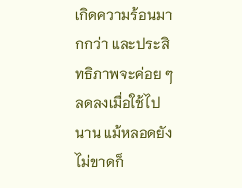เกิดความร้อนมากกว่า และประสิทธิภาพจะค่อย ๆ ลดลงเมื่อใช้ไปนาน แม้หลอดยังไม่ขาดก็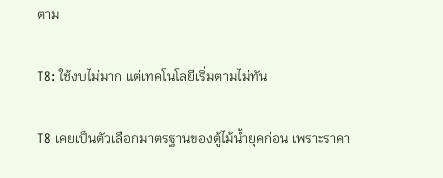ตาม

T8: ใช้งบไม่มาก แต่เทคโนโลยีเริ่มตามไม่ทัน

T8 เคยเป็นตัวเลือกมาตรฐานของตู้ไม้น้ำยุคก่อน เพราะราคา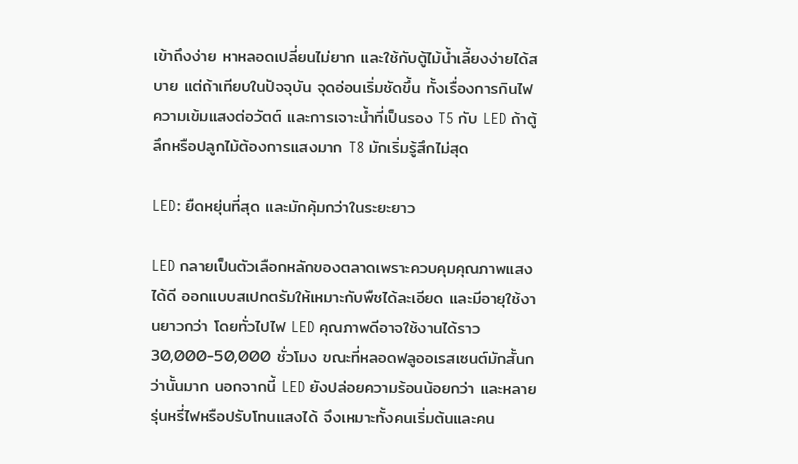เข้าถึงง่าย หาหลอดเปลี่ยนไม่ยาก และใช้กับตู้ไม้น้ำเลี้ยงง่ายได้สบาย แต่ถ้าเทียบในปัจจุบัน จุดอ่อนเริ่มชัดขึ้น ทั้งเรื่องการกินไฟ ความเข้มแสงต่อวัตต์ และการเจาะน้ำที่เป็นรอง T5 กับ LED ถ้าตู้ลึกหรือปลูกไม้ต้องการแสงมาก T8 มักเริ่มรู้สึกไม่สุด

LED: ยืดหยุ่นที่สุด และมักคุ้มกว่าในระยะยาว

LED กลายเป็นตัวเลือกหลักของตลาดเพราะควบคุมคุณภาพแสงได้ดี ออกแบบสเปกตรัมให้เหมาะกับพืชได้ละเอียด และมีอายุใช้งานยาวกว่า โดยทั่วไปไฟ LED คุณภาพดีอาจใช้งานได้ราว 30,000-50,000 ชั่วโมง ขณะที่หลอดฟลูออเรสเซนต์มักสั้นกว่านั้นมาก นอกจากนี้ LED ยังปล่อยความร้อนน้อยกว่า และหลายรุ่นหรี่ไฟหรือปรับโทนแสงได้ จึงเหมาะทั้งคนเริ่มต้นและคน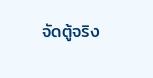จัดตู้จริง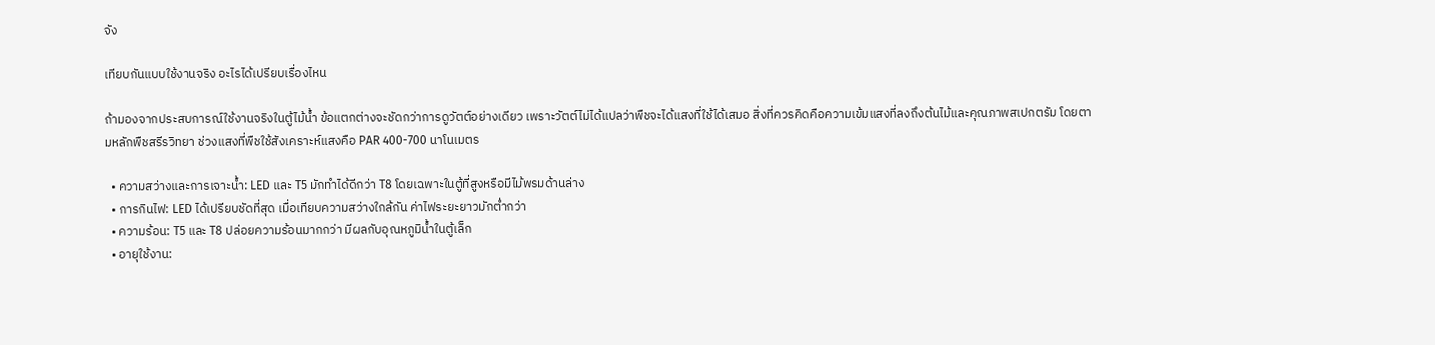จัง

เทียบกันแบบใช้งานจริง อะไรได้เปรียบเรื่องไหน

ถ้ามองจากประสบการณ์ใช้งานจริงในตู้ไม้น้ำ ข้อแตกต่างจะชัดกว่าการดูวัตต์อย่างเดียว เพราะวัตต์ไม่ได้แปลว่าพืชจะได้แสงที่ใช้ได้เสมอ สิ่งที่ควรคิดคือความเข้มแสงที่ลงถึงต้นไม้และคุณภาพสเปกตรัม โดยตามหลักพืชสรีรวิทยา ช่วงแสงที่พืชใช้สังเคราะห์แสงคือ PAR 400-700 นาโนเมตร

  • ความสว่างและการเจาะน้ำ: LED และ T5 มักทำได้ดีกว่า T8 โดยเฉพาะในตู้ที่สูงหรือมีไม้พรมด้านล่าง
  • การกินไฟ: LED ได้เปรียบชัดที่สุด เมื่อเทียบความสว่างใกล้กัน ค่าไฟระยะยาวมักต่ำกว่า
  • ความร้อน: T5 และ T8 ปล่อยความร้อนมากกว่า มีผลกับอุณหภูมิน้ำในตู้เล็ก
  • อายุใช้งาน: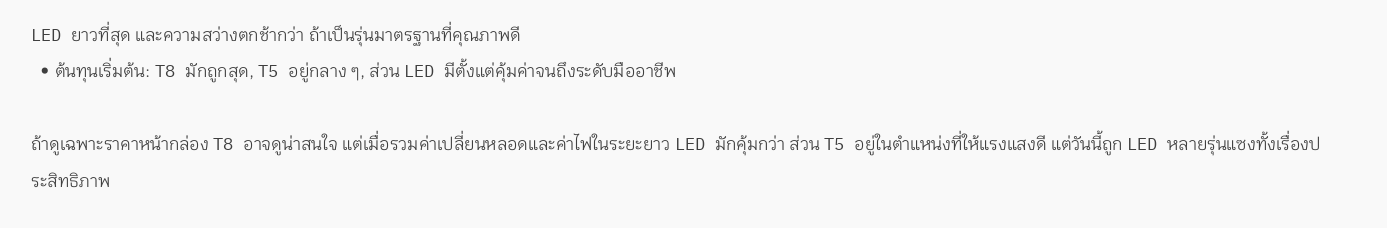LED ยาวที่สุด และความสว่างตกช้ากว่า ถ้าเป็นรุ่นมาตรฐานที่คุณภาพดี
  • ต้นทุนเริ่มต้น: T8 มักถูกสุด, T5 อยู่กลาง ๆ, ส่วน LED มีตั้งแต่คุ้มค่าจนถึงระดับมืออาชีพ

ถ้าดูเฉพาะราคาหน้ากล่อง T8 อาจดูน่าสนใจ แต่เมื่อรวมค่าเปลี่ยนหลอดและค่าไฟในระยะยาว LED มักคุ้มกว่า ส่วน T5 อยู่ในตำแหน่งที่ให้แรงแสงดี แต่วันนี้ถูก LED หลายรุ่นแซงทั้งเรื่องประสิทธิภาพ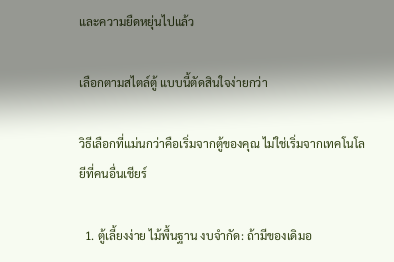และความยืดหยุ่นไปแล้ว

เลือกตามสไตล์ตู้ แบบนี้ตัดสินใจง่ายกว่า

วิธีเลือกที่แม่นกว่าคือเริ่มจากตู้ของคุณ ไม่ใช่เริ่มจากเทคโนโลยีที่คนอื่นเชียร์

  1. ตู้เลี้ยงง่าย ไม้พื้นฐาน งบจำกัด: ถ้ามีของเดิมอ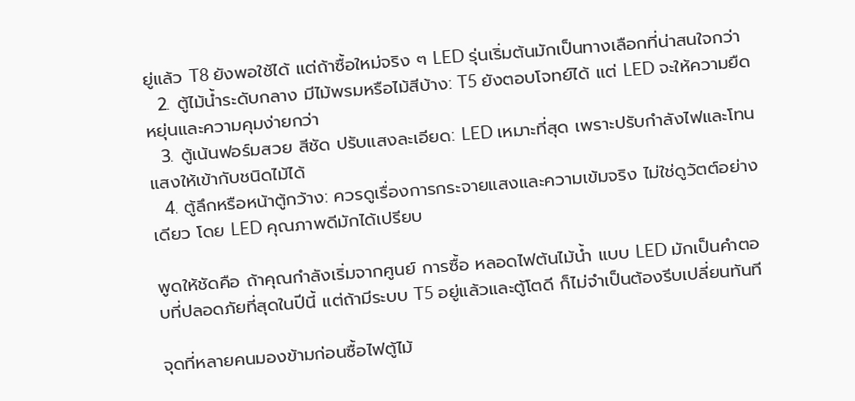ยู่แล้ว T8 ยังพอใช้ได้ แต่ถ้าซื้อใหม่จริง ๆ LED รุ่นเริ่มต้นมักเป็นทางเลือกที่น่าสนใจกว่า
  2. ตู้ไม้น้ำระดับกลาง มีไม้พรมหรือไม้สีบ้าง: T5 ยังตอบโจทย์ได้ แต่ LED จะให้ความยืดหยุ่นและความคุมง่ายกว่า
  3. ตู้เน้นฟอร์มสวย สีชัด ปรับแสงละเอียด: LED เหมาะที่สุด เพราะปรับกำลังไฟและโทนแสงให้เข้ากับชนิดไม้ได้
  4. ตู้ลึกหรือหน้าตู้กว้าง: ควรดูเรื่องการกระจายแสงและความเข้มจริง ไม่ใช่ดูวัตต์อย่างเดียว โดย LED คุณภาพดีมักได้เปรียบ

พูดให้ชัดคือ ถ้าคุณกำลังเริ่มจากศูนย์ การซื้อ หลอดไฟต้นไม้น้ำ แบบ LED มักเป็นคำตอบที่ปลอดภัยที่สุดในปีนี้ แต่ถ้ามีระบบ T5 อยู่แล้วและตู้โตดี ก็ไม่จำเป็นต้องรีบเปลี่ยนทันที

จุดที่หลายคนมองข้ามก่อนซื้อไฟตู้ไม้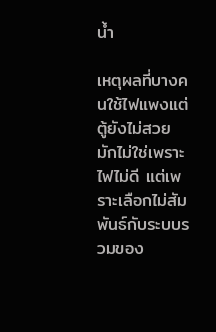น้ำ

เหตุผลที่บางคนใช้ไฟแพงแต่ตู้ยังไม่สวย มักไม่ใช่เพราะไฟไม่ดี แต่เพราะเลือกไม่สัมพันธ์กับระบบรวมของ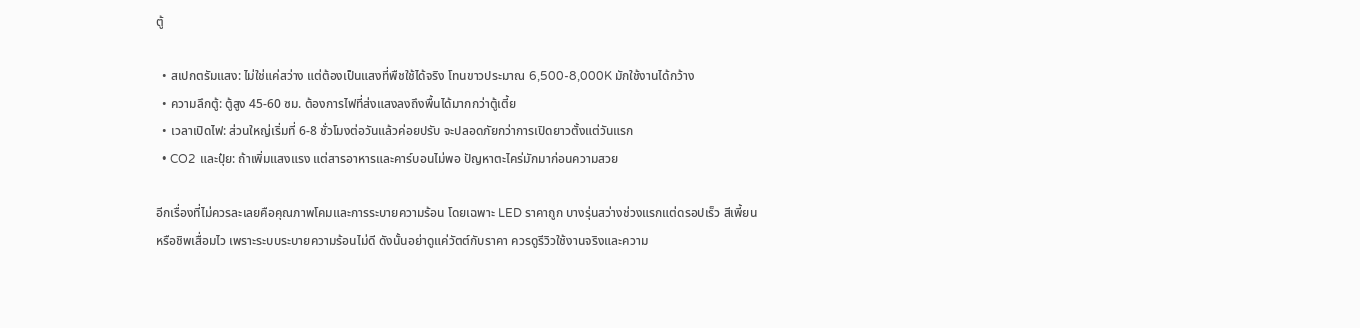ตู้

  • สเปกตรัมแสง: ไม่ใช่แค่สว่าง แต่ต้องเป็นแสงที่พืชใช้ได้จริง โทนขาวประมาณ 6,500-8,000K มักใช้งานได้กว้าง
  • ความลึกตู้: ตู้สูง 45-60 ซม. ต้องการไฟที่ส่งแสงลงถึงพื้นได้มากกว่าตู้เตี้ย
  • เวลาเปิดไฟ: ส่วนใหญ่เริ่มที่ 6-8 ชั่วโมงต่อวันแล้วค่อยปรับ จะปลอดภัยกว่าการเปิดยาวตั้งแต่วันแรก
  • CO2 และปุ๋ย: ถ้าเพิ่มแสงแรง แต่สารอาหารและคาร์บอนไม่พอ ปัญหาตะไคร่มักมาก่อนความสวย

อีกเรื่องที่ไม่ควรละเลยคือคุณภาพโคมและการระบายความร้อน โดยเฉพาะ LED ราคาถูก บางรุ่นสว่างช่วงแรกแต่ดรอปเร็ว สีเพี้ยน หรือชิพเสื่อมไว เพราะระบบระบายความร้อนไม่ดี ดังนั้นอย่าดูแค่วัตต์กับราคา ควรดูรีวิวใช้งานจริงและความ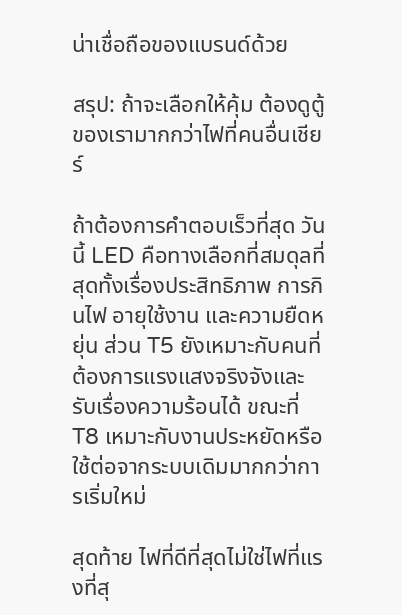น่าเชื่อถือของแบรนด์ด้วย

สรุป: ถ้าจะเลือกให้คุ้ม ต้องดูตู้ของเรามากกว่าไฟที่คนอื่นเชียร์

ถ้าต้องการคำตอบเร็วที่สุด วันนี้ LED คือทางเลือกที่สมดุลที่สุดทั้งเรื่องประสิทธิภาพ การกินไฟ อายุใช้งาน และความยืดหยุ่น ส่วน T5 ยังเหมาะกับคนที่ต้องการแรงแสงจริงจังและรับเรื่องความร้อนได้ ขณะที่ T8 เหมาะกับงานประหยัดหรือใช้ต่อจากระบบเดิมมากกว่าการเริ่มใหม่

สุดท้าย ไฟที่ดีที่สุดไม่ใช่ไฟที่แรงที่สุ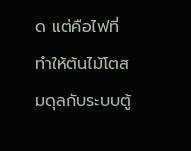ด แต่คือไฟที่ทำให้ต้นไม้โตสมดุลกับระบบตู้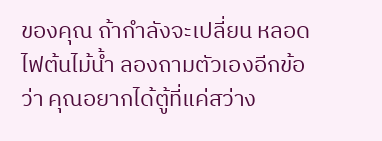ของคุณ ถ้ากำลังจะเปลี่ยน หลอดไฟต้นไม้น้ำ ลองถามตัวเองอีกข้อว่า คุณอยากได้ตู้ที่แค่สว่าง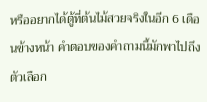หรืออยากได้ตู้ที่ต้นไม้สวยจริงในอีก 6 เดือนข้างหน้า คำตอบของคำถามนี้มักพาไปถึงตัวเลือก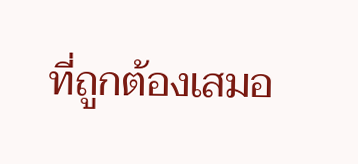ที่ถูกต้องเสมอ